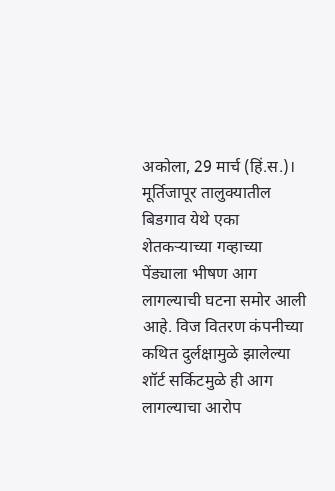अकोला, 29 मार्च (हिं.स.)। मूर्तिजापूर तालुक्यातील बिडगाव येथे एका शेतकऱ्याच्या गव्हाच्या पेंड्याला भीषण आग लागल्याची घटना समोर आली आहे. विज वितरण कंपनीच्या कथित दुर्लक्षामुळे झालेल्या शॉर्ट सर्किटमुळे ही आग लागल्याचा आरोप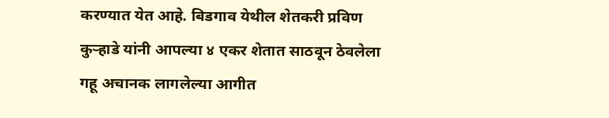करण्यात येत आहे. बिडगाव येथील शेतकरी प्रविण कुऱ्हाडे यांनी आपल्या ४ एकर शेतात साठवून ठेवलेला गहू अचानक लागलेल्या आगीत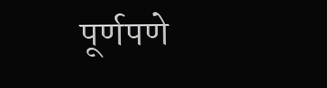पूर्णपणे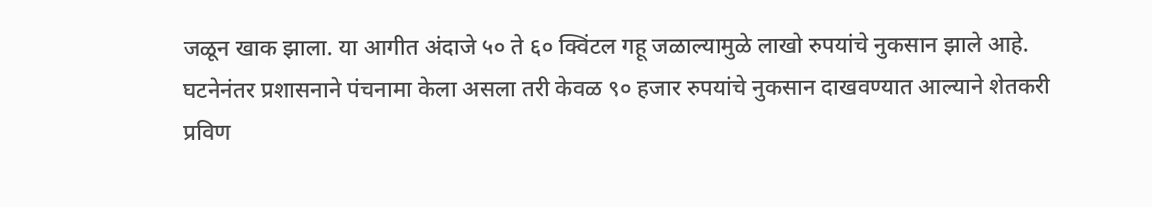जळून खाक झाला. या आगीत अंदाजे ५० ते ६० क्विंटल गहू जळाल्यामुळे लाखो रुपयांचे नुकसान झाले आहे.
घटनेनंतर प्रशासनाने पंचनामा केला असला तरी केवळ ९० हजार रुपयांचे नुकसान दाखवण्यात आल्याने शेतकरी प्रविण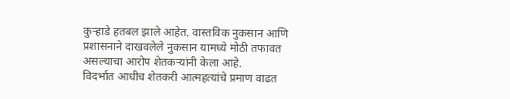कुऱ्हाडे हतबल झाले आहेत. वास्तविक नुकसान आणि प्रशासनाने दाखवलेले नुकसान यामध्ये मोठी तफावत असल्याचा आरोप शेतकऱ्यांनी केला आहे.
विदर्भात आधीच शेतकरी आत्महत्यांचे प्रमाण वाढत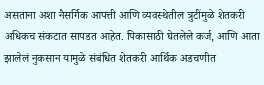असताना अशा नैसर्गिक आपत्ती आणि व्यवस्थेतील त्रुटींमुळे शेतकरी अधिकच संकटात सापडत आहेत. पिकासाठी घेतलेले कर्ज, आणि आता झालेलं नुकसान यामुळे संबंधित शेतकरी आर्थिक अडचणीत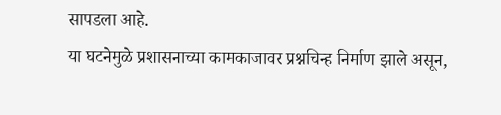सापडला आहे.
या घटनेमुळे प्रशासनाच्या कामकाजावर प्रश्नचिन्ह निर्माण झाले असून,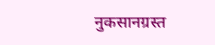नुकसानग्रस्त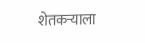शेतकऱ्याला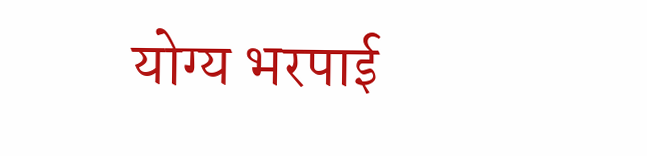योग्य भरपाई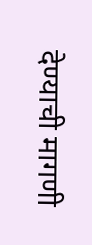देण्याची मागणी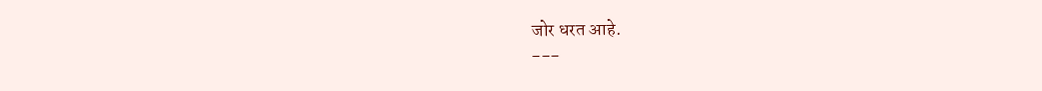जोर धरत आहे.
---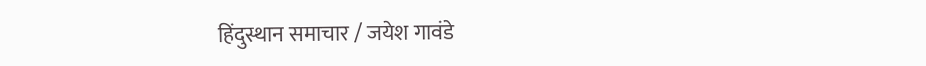हिंदुस्थान समाचार / जयेश गावंडे